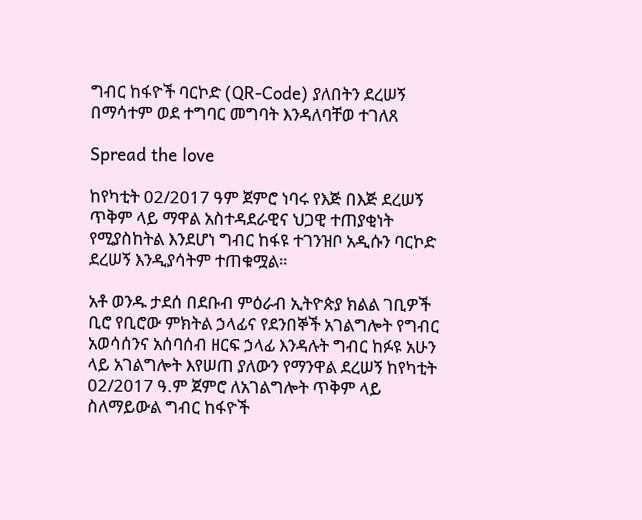ግብር ከፋዮች ባርኮድ (QR-Code) ያለበትን ደረሠኝ በማሳተም ወደ ተግባር መግባት እንዳለባቸወ ተገለጸ

Spread the love

ከየካቲት 02/2017 ዓም ጀምሮ ነባሩ የእጅ በእጅ ደረሠኝ ጥቅም ላይ ማዋል አስተዳደራዊና ህጋዊ ተጠያቂነት የሚያስከትል እንደሆነ ግብር ከፋዩ ተገንዝቦ አዲሱን ባርኮድ ደረሠኝ እንዲያሳትም ተጠቁሟል።

አቶ ወንዱ ታደሰ በደቡብ ምዕራብ ኢትዮጵያ ክልል ገቢዎች ቢሮ የቢሮው ምክትል ኃላፊና የደንበኞች አገልግሎት የግብር አወሳሰንና አሰባሰብ ዘርፍ ኃላፊ እንዳሉት ግብር ከፉዩ አሁን ላይ አገልግሎት እየሠጠ ያለውን የማንዋል ደረሠኝ ከየካቲት 02/2017 ዓ.ም ጀምሮ ለአገልግሎት ጥቅም ላይ ስለማይውል ግብር ከፋዮች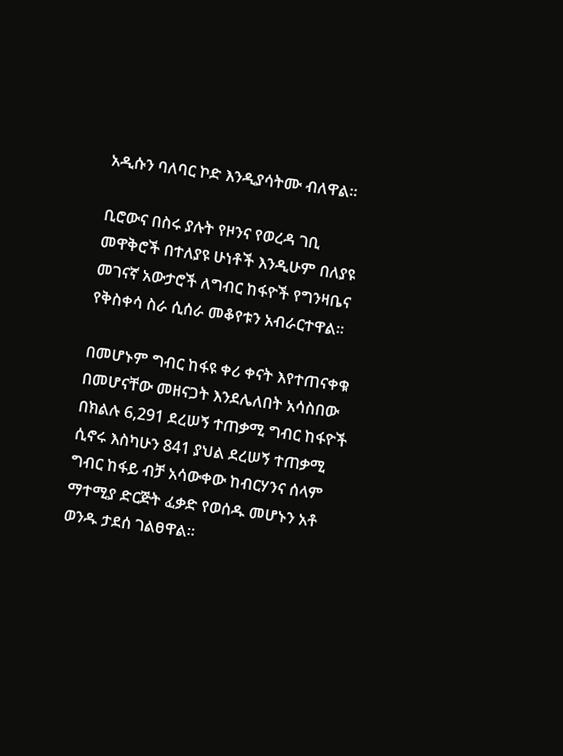አዲሱን ባለባር ኮድ እንዲያሳትሙ ብለዋል።

ቢሮውና በስሩ ያሉት የዞንና የወረዳ ገቢ መዋቅሮች በተለያዩ ሁነቶች እንዲሁም በለያዩ መገናኛ አውታሮች ለግብር ከፋዮች የግንዛቤና የቅስቀሳ ስራ ሲሰራ መቆየቱን አብራርተዋል።

በመሆኑም ግብር ከፋዩ ቀሪ ቀናት እየተጠናቀቁ በመሆናቸው መዘናጋት እንደሌለበት አሳስበው በክልሉ 6,291 ደረሠኝ ተጠቃሚ ግብር ከፋዮች ሲኖሩ እስካሁን 841 ያህል ደረሠኝ ተጠቃሚ ግብር ከፋይ ብቻ አሳውቀው ከብርሃንና ሰላም ማተሚያ ድርጅት ፈቃድ የወሰዱ መሆኑን አቶ ወንዱ ታደሰ ገልፀዋል።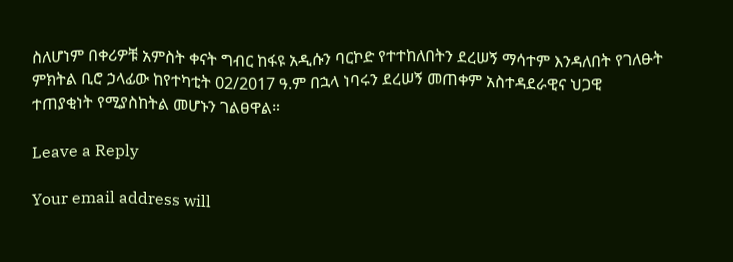ስለሆነም በቀሪዎቹ አምስት ቀናት ግብር ከፋዩ አዲሱን ባርኮድ የተተከለበትን ደረሠኝ ማሳተም እንዳለበት የገለፁት ምክትል ቢሮ ኃላፊው ከየተካቲት 02/2017 ዓ.ም በኋላ ነባሩን ደረሠኝ መጠቀም አስተዳደራዊና ህጋዊ ተጠያቂነት የሚያስከትል መሆኑን ገልፀዋል።

Leave a Reply

Your email address will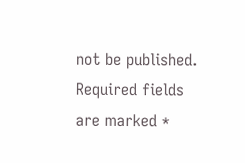not be published. Required fields are marked *